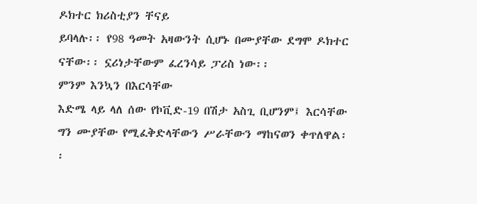ዶክተር ክሪስቲያን ቸናይ
ይባላሉ፡፡ የ98 ዓመት አዛውንት ሲሆኑ በሙያቸው ደግሞ ዶክተር ናቸው፡፡ ኗሪነታቸውም ፈረንሳይ ፓሪስ ነው፡፡
ምንም እንኳን በእርሳቸው
እድሜ ላይ ላለ ሰው የኮቪድ-19 በሽታ አስጊ ቢሆንም፤ እርሳቸው ግን ሙያቸው የሚፈቅድላቸውን ሥራቸውን ማከናወን ቀጥለዋል፡፡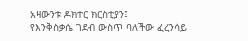አዛውንቱ ዶክተር ክርስቲያን፤
የእንቅስቃሴ ገደብ ውስጥ ባለችው ፈረንሳይ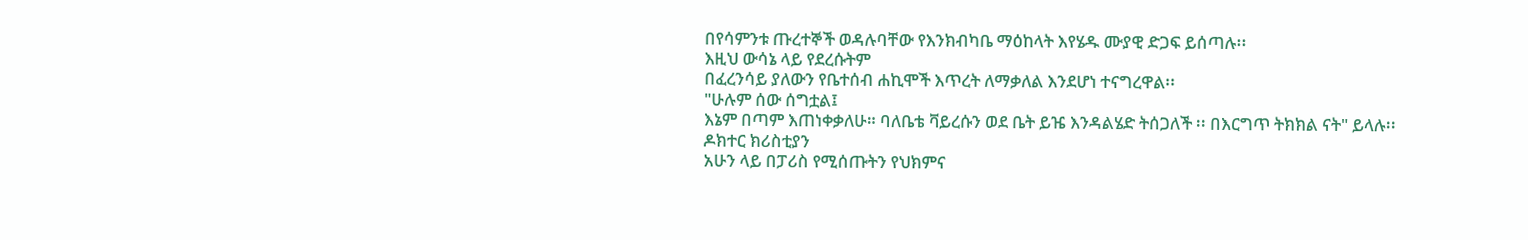በየሳምንቱ ጡረተኞች ወዳሉባቸው የእንክብካቤ ማዕከላት እየሄዱ ሙያዊ ድጋፍ ይሰጣሉ፡፡
እዚህ ውሳኔ ላይ የደረሱትም
በፈረንሳይ ያለውን የቤተሰብ ሐኪሞች እጥረት ለማቃለል እንደሆነ ተናግረዋል፡፡
"ሁሉም ሰው ሰግቷል፤
እኔም በጣም እጠነቀቃለሁ። ባለቤቴ ቫይረሱን ወደ ቤት ይዤ እንዳልሄድ ትሰጋለች ፡፡ በእርግጥ ትክክል ናት" ይላሉ፡፡
ዶክተር ክሪስቲያን
አሁን ላይ በፓሪስ የሚሰጡትን የህክምና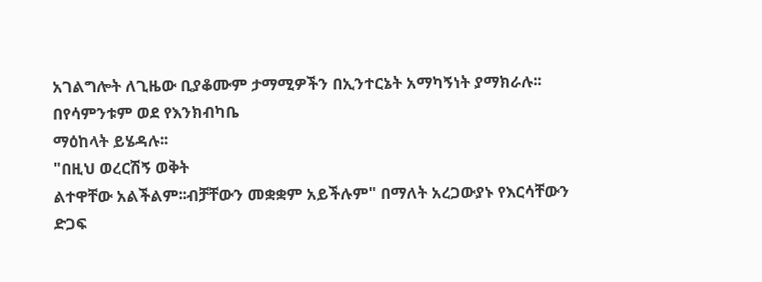አገልግሎት ለጊዜው ቢያቆሙም ታማሚዎችን በኢንተርኔት አማካኝነት ያማክራሉ፡፡
በየሳምንቱም ወደ የእንክብካቤ
ማዕከላት ይሄዳሉ፡፡
"በዚህ ወረርሽኝ ወቅት
ልተዋቸው አልችልም፡፡ብቻቸውን መቋቋም አይችሉም" በማለት አረጋውያኑ የእርሳቸውን
ድጋፍ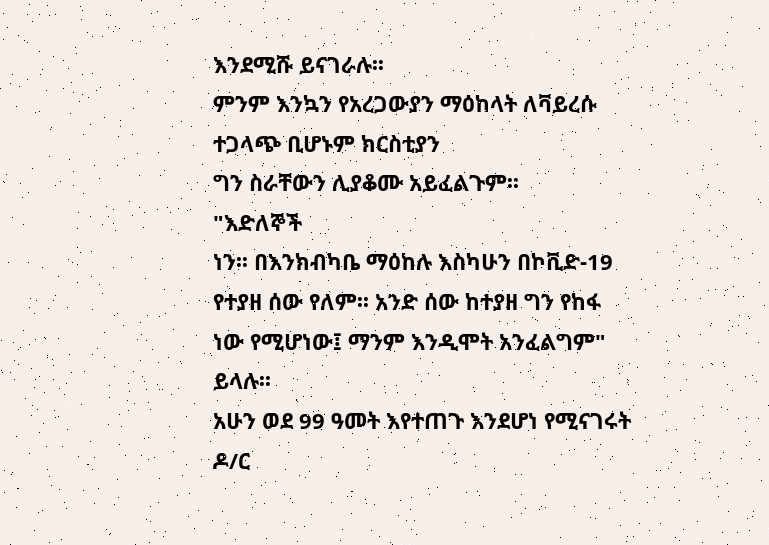እንደሚሹ ይናገራሉ፡፡
ምንም እንኳን የአረጋውያን ማዕከላት ለቫይረሱ ተጋላጭ ቢሆኑም ክርስቲያን
ግን ስራቸውን ሊያቆሙ አይፈልጉም፡፡
"እድለኞች
ነን፡፡ በእንክብካቤ ማዕከሉ እስካሁን በኮቪድ-19 የተያዘ ሰው የለም፡፡ አንድ ሰው ከተያዘ ግን የከፋ ነው የሚሆነው፤ ማንም እንዲሞት አንፈልግም" ይላሉ፡፡
አሁን ወደ 99 ዓመት እየተጠጉ እንደሆነ የሚናገሩት ዶ/ር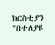ክርስቲያን "በተለያዩ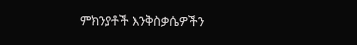ምክንያቶች እንቅስቃሴዎችን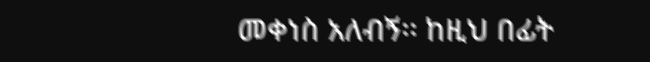መቀነስ አለብኝ፡፡ ከዚህ በፊት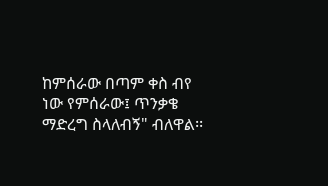ከምሰራው በጣም ቀስ ብየ ነው የምሰራው፤ ጥንቃቄ ማድረግ ስላለብኝ" ብለዋል፡፡